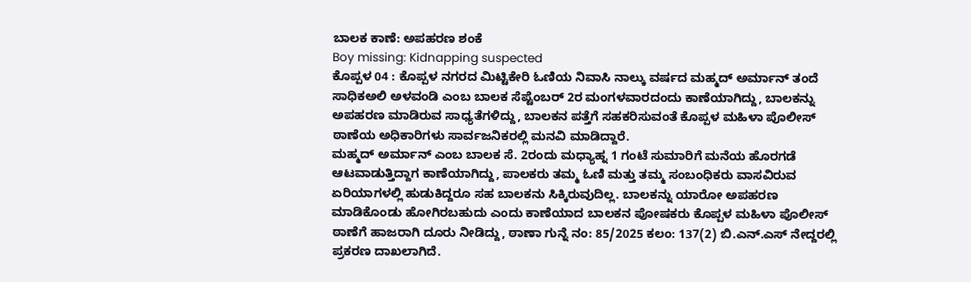ಬಾಲಕ ಕಾಣೆ: ಅಪಹರಣ ಶಂಕೆ
Boy missing: Kidnapping suspected
ಕೊಪ್ಪಳ 04 : ಕೊಪ್ಪಳ ನಗರದ ಮಿಟ್ಟಿಕೇರಿ ಓಣಿಯ ನಿವಾಸಿ ನಾಲ್ಕು ವರ್ಷದ ಮಹ್ಮದ್ ಅರ್ಮಾನ್ ತಂದೆ ಸಾಧಿಕಅಲಿ ಅಳವಂಡಿ ಎಂಬ ಬಾಲಕ ಸೆಪ್ಟೆಂಬರ್ 2ರ ಮಂಗಳವಾರದಂದು ಕಾಣೆಯಾಗಿದ್ದು, ಬಾಲಕನ್ನು ಅಪಹರಣ ಮಾಡಿರುವ ಸಾಧ್ಯತೆಗಳಿದ್ದು, ಬಾಲಕನ ಪತ್ತೆಗೆ ಸಹಕರಿಸುವಂತೆ ಕೊಪ್ಪಳ ಮಹಿಳಾ ಪೊಲೀಸ್ ಠಾಣೆಯ ಅಧಿಕಾರಿಗಳು ಸಾರ್ವಜನಿಕರಲ್ಲಿ ಮನವಿ ಮಾಡಿದ್ದಾರೆ.
ಮಹ್ಮದ್ ಅರ್ಮಾನ್ ಎಂಬ ಬಾಲಕ ಸೆ. 2ರಂದು ಮಧ್ಯಾಹ್ನ 1 ಗಂಟೆ ಸುಮಾರಿಗೆ ಮನೆಯ ಹೊರಗಡೆ ಆಟವಾಡುತ್ತಿದ್ದಾಗ ಕಾಣೆಯಾಗಿದ್ದು, ಪಾಲಕರು ತಮ್ಮ ಓಣಿ ಮತ್ತು ತಮ್ಮ ಸಂಬಂಧಿಕರು ವಾಸವಿರುವ ಏರಿಯಾಗಳಲ್ಲಿ ಹುಡುಕಿದ್ದರೂ ಸಹ ಬಾಲಕನು ಸಿಕ್ಕಿರುವುದಿಲ್ಲ. ಬಾಲಕನ್ನು ಯಾರೋ ಅಪಹರಣ ಮಾಡಿಕೊಂಡು ಹೋಗಿರಬಹುದು ಎಂದು ಕಾಣೆಯಾದ ಬಾಲಕನ ಪೋಷಕರು ಕೊಪ್ಪಳ ಮಹಿಳಾ ಪೊಲೀಸ್ ಠಾಣೆಗೆ ಹಾಜರಾಗಿ ದೂರು ನೀಡಿದ್ದು, ಠಾಣಾ ಗುನ್ನೆ ನಂ: 85/2025 ಕಲಂ: 137(2) ಬಿ.ಎನ್.ಎಸ್ ನೇದ್ದರಲ್ಲಿ ಪ್ರಕರಣ ದಾಖಲಾಗಿದೆ.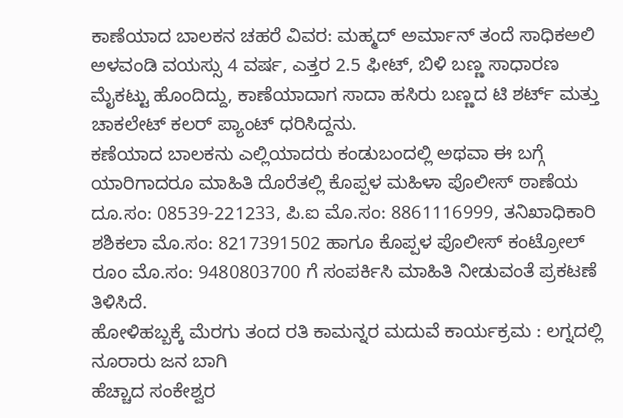ಕಾಣೆಯಾದ ಬಾಲಕನ ಚಹರೆ ವಿವರ: ಮಹ್ಮದ್ ಅರ್ಮಾನ್ ತಂದೆ ಸಾಧಿಕಅಲಿ ಅಳವಂಡಿ ವಯಸ್ಸು 4 ವರ್ಷ, ಎತ್ತರ 2.5 ಫೀಟ್, ಬಿಳಿ ಬಣ್ಣ ಸಾಧಾರಣ ಮೈಕಟ್ಟು ಹೊಂದಿದ್ದು, ಕಾಣೆಯಾದಾಗ ಸಾದಾ ಹಸಿರು ಬಣ್ಣದ ಟಿ ಶರ್ಟ್ ಮತ್ತು ಚಾಕಲೇಟ್ ಕಲರ್ ಪ್ಯಾಂಟ್ ಧರಿಸಿದ್ದನು.
ಕಣೆಯಾದ ಬಾಲಕನು ಎಲ್ಲಿಯಾದರು ಕಂಡುಬಂದಲ್ಲಿ ಅಥವಾ ಈ ಬಗ್ಗೆ ಯಾರಿಗಾದರೂ ಮಾಹಿತಿ ದೊರೆತಲ್ಲಿ ಕೊಪ್ಪಳ ಮಹಿಳಾ ಪೊಲೀಸ್ ಠಾಣೆಯ ದೂ.ಸಂ: 08539-221233, ಪಿ.ಐ ಮೊ.ಸಂ: 8861116999, ತನಿಖಾಧಿಕಾರಿ ಶಶಿಕಲಾ ಮೊ.ಸಂ: 8217391502 ಹಾಗೂ ಕೊಪ್ಪಳ ಪೊಲೀಸ್ ಕಂಟ್ರೋಲ್ ರೂಂ ಮೊ.ಸಂ: 9480803700 ಗೆ ಸಂಪರ್ಕಿಸಿ ಮಾಹಿತಿ ನೀಡುವಂತೆ ಪ್ರಕಟಣೆ ತಿಳಿಸಿದೆ.
ಹೋಳಿಹಬ್ಬಕ್ಕೆ ಮೆರಗು ತಂದ ರತಿ ಕಾಮನ್ನರ ಮದುವೆ ಕಾರ್ಯಕ್ರಮ : ಲಗ್ನದಲ್ಲಿ ನೂರಾರು ಜನ ಬಾಗಿ
ಹೆಚ್ಚಾದ ಸಂಕೇಶ್ವರ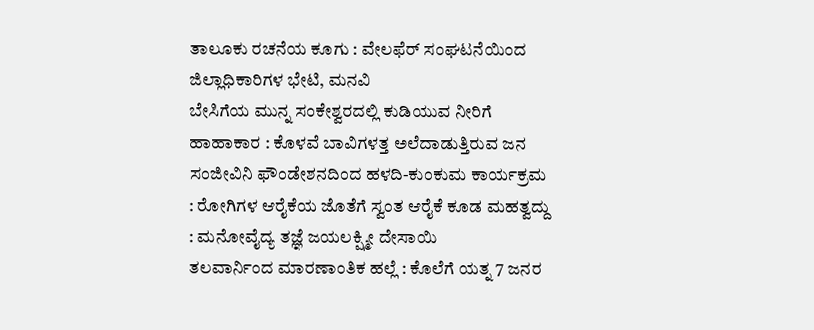ತಾಲೂಕು ರಚನೆಯ ಕೂಗು : ವೇಲಫೆರ್ ಸಂಘಟನೆಯಿಂದ ಜಿಲ್ಲಾಧಿಕಾರಿಗಳ ಭೇಟಿ, ಮನವಿ
ಬೇಸಿಗೆಯ ಮುನ್ನ ಸಂಕೇಶ್ವರದಲ್ಲಿ ಕುಡಿಯುವ ನೀರಿಗೆ ಹಾಹಾಕಾರ : ಕೊಳವೆ ಬಾವಿಗಳತ್ತ ಅಲೆದಾಡುತ್ತಿರುವ ಜನ
ಸಂಜೀವಿನಿ ಫೌಂಡೇಶನದಿಂದ ಹಳದಿ-ಕುಂಕುಮ ಕಾರ್ಯಕ್ರಮ : ರೋಗಿಗಳ ಆರೈಕೆಯ ಜೊತೆಗೆ ಸ್ವಂತ ಆರೈಕೆ ಕೂಡ ಮಹತ್ವದ್ದು : ಮನೋವೈದ್ಯ ತಜ್ಞೆ ಜಯಲಕ್ಷ್ಮೀ ದೇಸಾಯಿ
ತಲವಾರ್ನಿಂದ ಮಾರಣಾಂತಿಕ ಹಲ್ಲೆ : ಕೊಲೆಗೆ ಯತ್ನ 7 ಜನರ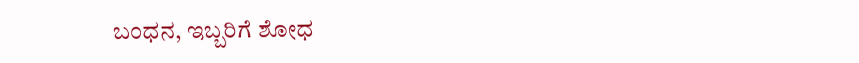ಬಂಧನ, ಇಬ್ಬರಿಗೆ ಶೋಧ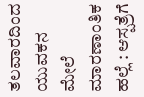ತಲವಾರದಿಂದ ಯುವಕನ ಮೇಲೆ ಮಾರಣಾಂತಿಕ ಹಲ್ಲೆ : ಆಸ್ಪತ್ರೆಗೆ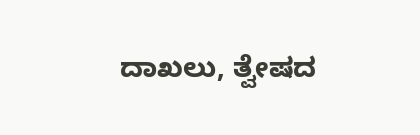ದಾಖಲು, ತ್ವೇಷದ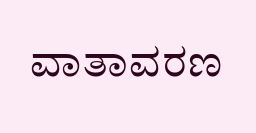ವಾತಾವರಣ